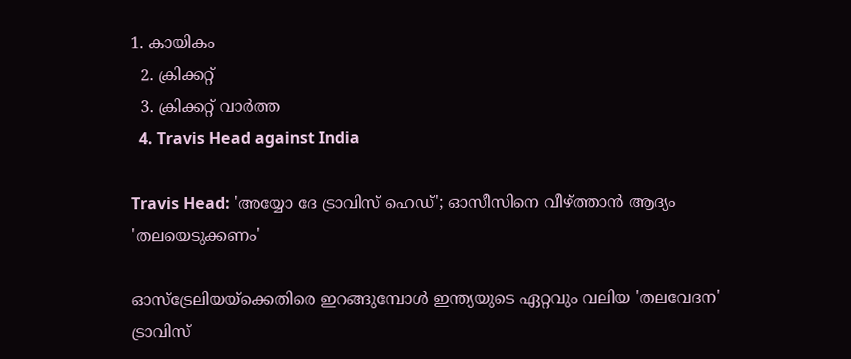1. കായികം
  2. ക്രിക്കറ്റ്‌
  3. ക്രിക്കറ്റ്‌ വാര്‍ത്ത
  4. Travis Head against India

Travis Head: 'അയ്യോ ദേ ട്രാവിസ് ഹെഡ്'; ഓസീസിനെ വീഴ്ത്താന്‍ ആദ്യം 'തലയെടുക്കണം'

ഓസ്‌ട്രേലിയയ്‌ക്കെതിരെ ഇറങ്ങുമ്പോള്‍ ഇന്ത്യയുടെ ഏറ്റവും വലിയ 'തലവേദന' ട്രാവിസ്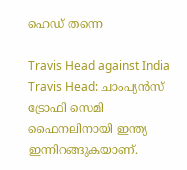ഹെഡ് തന്നെ

Travis Head against India
Travis Head: ചാംപ്യന്‍സ് ട്രോഫി സെമി ഫൈനലിനായി ഇന്ത്യ ഇന്നിറങ്ങുകയാണ്.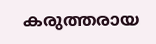കരുത്തരായ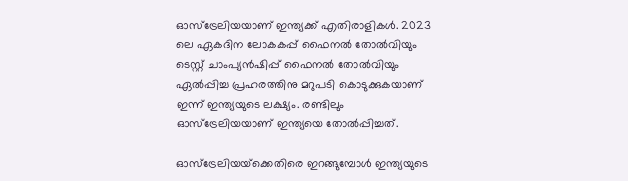ഓസ്‌ട്രേലിയയാണ് ഇന്ത്യക്ക് എതിരാളികള്‍. 2023 ലെ ഏകദിന ലോകകപ്പ് ഫൈനല്‍ തോല്‍വിയും ടെസ്റ്റ് ചാംപ്യന്‍ഷിപ്പ് ഫൈനല്‍ തോല്‍വിയും ഏല്‍പ്പിച്ച പ്രഹരത്തിനു മറുപടി കൊടുക്കുകയാണ് ഇന്ന് ഇന്ത്യയുടെ ലക്ഷ്യം. രണ്ടിലും ഓസ്‌ട്രേലിയയാണ് ഇന്ത്യയെ തോല്‍പ്പിച്ചത്.

ഓസ്‌ട്രേലിയയ്‌ക്കെതിരെ ഇറങ്ങുമ്പോള്‍ ഇന്ത്യയുടെ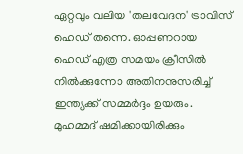ഏറ്റവും വലിയ 'തലവേദന' ട്രാവിസ് ഹെഡ് തന്നെ. ഓപ്പണറായ ഹെഡ് എത്ര സമയം ക്രീസില്‍ നില്‍ക്കുന്നോ അതിനനുസരിച്ച് ഇന്ത്യക്ക് സമ്മര്‍ദ്ദം ഉയരും. മുഹമ്മദ് ഷമിക്കായിരിക്കും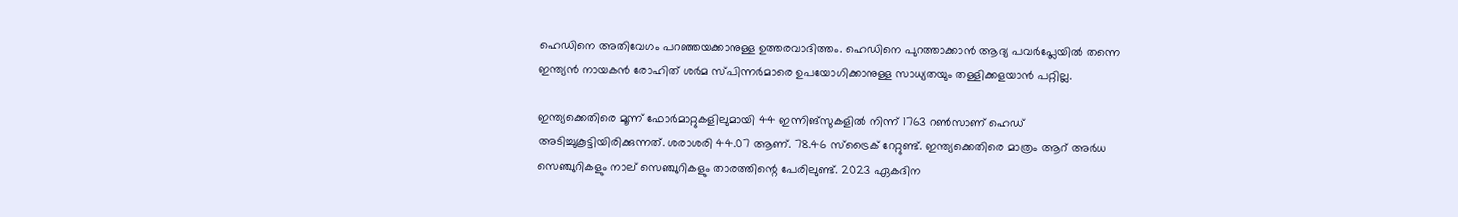ഹെഡിനെ അതിവേഗം പറഞ്ഞയക്കാനുള്ള ഉത്തരവാദിത്തം. ഹെഡിനെ പുറത്താക്കാന്‍ ആദ്യ പവര്‍പ്ലേയില്‍ തന്നെ ഇന്ത്യന്‍ നായകന്‍ രോഹിത് ശര്‍മ സ്പിന്നര്‍മാരെ ഉപയോഗിക്കാനുള്ള സാധ്യതയും തള്ളിക്കളയാന്‍ പറ്റില്ല.

ഇന്ത്യക്കെതിരെ മൂന്ന് ഫോര്‍മാറ്റുകളിലുമായി 44 ഇന്നിങ്‌സുകളില്‍ നിന്ന് 1763 റണ്‍സാണ് ഹെഡ് അടിച്ചുകൂട്ടിയിരിക്കുന്നത്. ശരാശരി 44.07 ആണ്. 78.46 സ്‌ട്രൈക് റേറ്റുണ്ട്. ഇന്ത്യക്കെതിരെ മാത്രം ആറ് അര്‍ധ സെഞ്ചുറികളും നാല് സെഞ്ചുറികളും താരത്തിന്റെ പേരിലുണ്ട്. 2023 ഏകദിന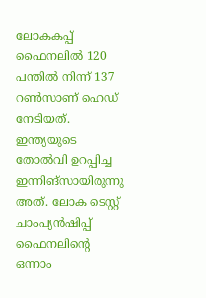ലോകകപ്പ് ഫൈനലില്‍ 120 പന്തില്‍ നിന്ന് 137 റണ്‍സാണ് ഹെഡ് നേടിയത്. ഇന്ത്യയുടെ തോല്‍വി ഉറപ്പിച്ച ഇന്നിങ്‌സായിരുന്നു അത്. ലോക ടെസ്റ്റ് ചാംപ്യന്‍ഷിപ്പ് ഫൈനലിന്റെ ഒന്നാം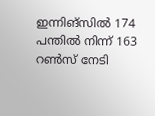ഇന്നിങ്‌സില്‍ 174 പന്തില്‍ നിന്ന് 163 റണ്‍സ് നേടി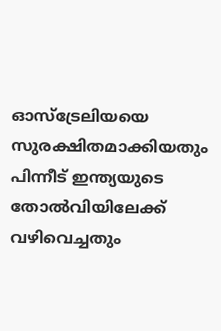ഓസ്‌ട്രേലിയയെ സുരക്ഷിതമാക്കിയതും പിന്നീട് ഇന്ത്യയുടെ തോല്‍വിയിലേക്ക് വഴിവെച്ചതും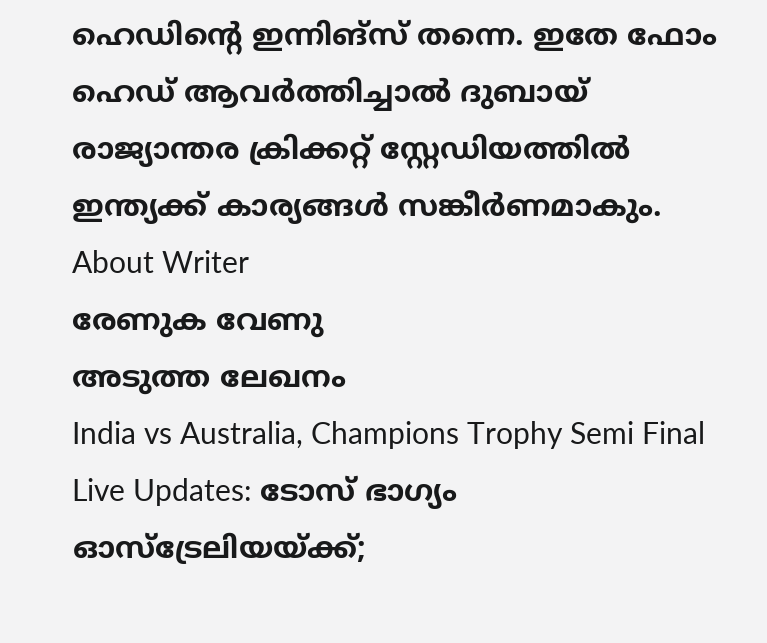ഹെഡിന്റെ ഇന്നിങ്‌സ് തന്നെ. ഇതേ ഫോം ഹെഡ് ആവര്‍ത്തിച്ചാല്‍ ദുബായ് രാജ്യാന്തര ക്രിക്കറ്റ് സ്റ്റേഡിയത്തില്‍ ഇന്ത്യക്ക് കാര്യങ്ങള്‍ സങ്കീര്‍ണമാകും.
About Writer
രേണുക വേണു
അടുത്ത ലേഖനം
India vs Australia, Champions Trophy Semi Final Live Updates: ടോസ് ഭാഗ്യം ഓസ്‌ട്രേലിയയ്ക്ക്;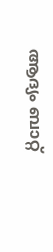ആദ്യം ബാറ്റ്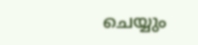ചെയ്യും